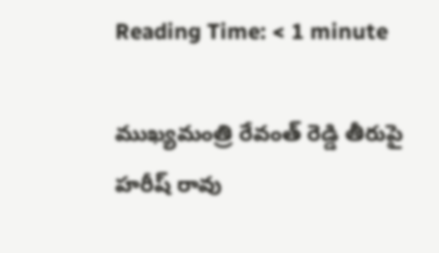Reading Time: < 1 minute

ముఖ్యమంత్రి రేవంత్ రెడ్డి తీరుపై హరీష్ రావు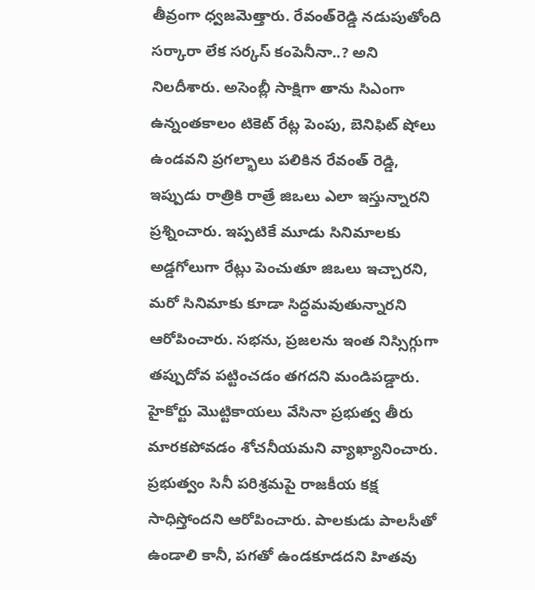తీవ్రంగా ధ్వజమెత్తారు. రేవంత్‌రెడ్డి నడుపుతోంది సర్కారా లేక సర్కస్ కంపెనీనా..? అని నిలదీశారు. అసెంబ్లీ సాక్షిగా తాను సిఎంగా ఉన్నంతకాలం టికెట్ రేట్ల పెంపు, బెనిఫిట్ షోలు ఉండవని ప్రగల్భాలు పలికిన రేవంత్ రెడ్డి, ఇప్పుడు రాత్రికి రాత్రే జిఒలు ఎలా ఇస్తున్నారని ప్రశ్నించారు. ఇప్పటికే మూడు సినిమాలకు అడ్డగోలుగా రేట్లు పెంచుతూ జిఒలు ఇచ్చారని, మరో సినిమాకు కూడా సిద్ధమవుతున్నారని ఆరోపించారు. సభను, ప్రజలను ఇంత నిస్సిగ్గుగా తప్పుదోవ పట్టించడం తగదని మండిపడ్డారు. హైకోర్టు మొట్టికాయలు వేసినా ప్రభుత్వ తీరు మారకపోవడం శోచనీయమని వ్యాఖ్యానించారు. ప్రభుత్వం సినీ పరిశ్రమపై రాజకీయ కక్ష సాధిస్తోందని ఆరోపించారు. పాలకుడు పాలసీతో ఉండాలి కానీ, పగతో ఉండకూడదని హితవు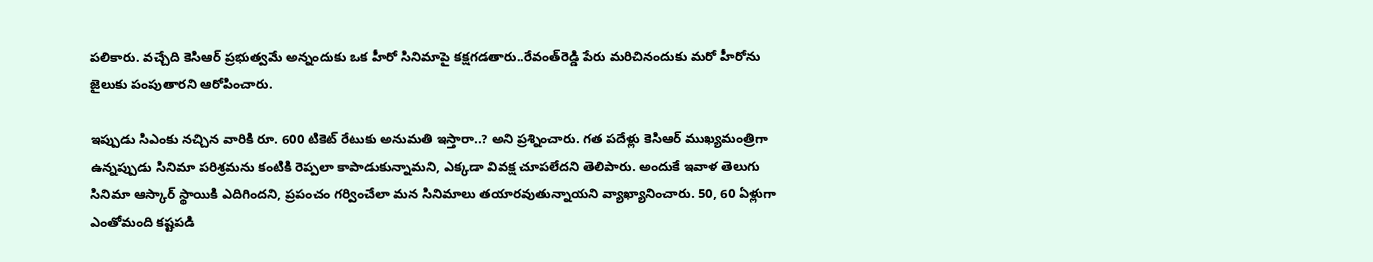పలికారు. వచ్చేది కెసిఆర్ ప్రభుత్వమే అన్నందుకు ఒక హీరో సినిమాపై కక్షగడతారు..రేవంత్‌రెడ్డి పేరు మరిచినందుకు మరో హీరోను జైలుకు పంపుతారని ఆరోపించారు.

ఇప్పుడు సిఎంకు నచ్చిన వారికి రూ. 600 టికెట్ రేటుకు అనుమతి ఇస్తారా..? అని ప్రశ్నించారు. గత పదేళ్లు కెసిఆర్ ముఖ్యమంత్రిగా ఉన్నప్పుడు సినిమా పరిశ్రమను కంటికి రెప్పలా కాపాడుకున్నామని, ఎక్కడా వివక్ష చూపలేదని తెలిపారు. అందుకే ఇవాళ తెలుగు సినిమా ఆస్కార్ స్థాయికి ఎదిగిందని, ప్రపంచం గర్వించేలా మన సినిమాలు తయారవుతున్నాయని వ్యాఖ్యానించారు. 50, 60 ఏళ్లుగా ఎంతోమంది కష్టపడి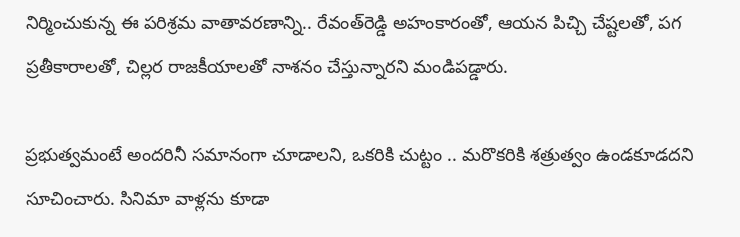నిర్మించుకున్న ఈ పరిశ్రమ వాతావరణాన్ని.. రేవంత్‌రెడ్డి అహంకారంతో, ఆయన పిచ్చి చేష్టలతో, పగ ప్రతీకారాలతో, చిల్లర రాజకీయాలతో నాశనం చేస్తున్నారని మండిపడ్డారు.

ప్రభుత్వమంటే అందరినీ సమానంగా చూడాలని, ఒకరికి చుట్టం .. మరొకరికి శత్రుత్వం ఉండకూడదని సూచించారు. సినిమా వాళ్లను కూడా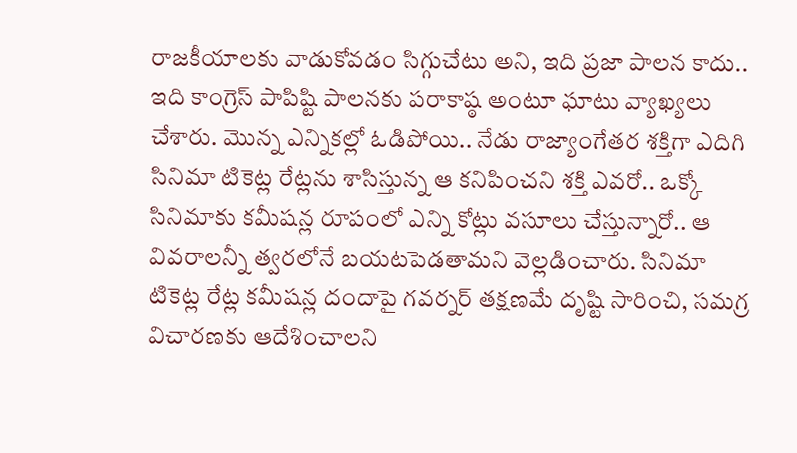రాజకీయాలకు వాడుకోవడం సిగ్గుచేటు అని, ఇది ప్రజా పాలన కాదు.. ఇది కాంగ్రెస్ పాపిష్టి పాలనకు పరాకాష్ఠ అంటూ ఘాటు వ్యాఖ్యలు చేశారు. మొన్న ఎన్నికల్లో ఓడిపోయి.. నేడు రాజ్యాంగేతర శక్తిగా ఎదిగి సినిమా టికెట్ల రేట్లను శాసిస్తున్న ఆ కనిపించని శక్తి ఎవరో.. ఒక్కో సినిమాకు కమీషన్ల రూపంలో ఎన్ని కోట్లు వసూలు చేస్తున్నారో.. ఆ వివరాలన్నీ త్వరలోనే బయటపెడతామని వెల్లడించారు. సినిమా టికెట్ల రేట్ల కమీషన్ల దందాపై గవర్నర్ తక్షణమే దృష్టి సారించి, సమగ్ర విచారణకు ఆదేశించాలని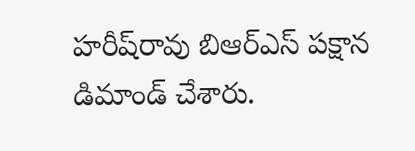హరీష్‌రావు బిఆర్‌ఎస్ పక్షాన డిమాండ్ చేశారు.